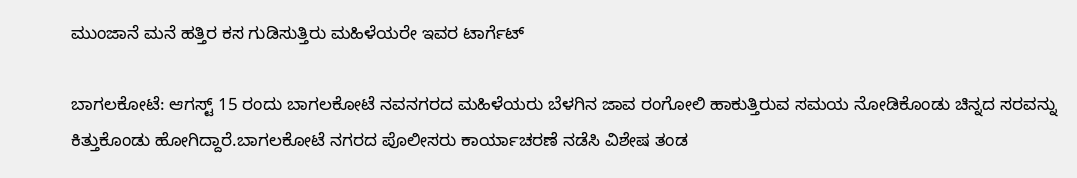ಮುಂಜಾನೆ ಮನೆ ಹತ್ತಿರ ಕಸ ಗುಡಿಸುತ್ತಿರು ಮಹಿಳೆಯರೇ ಇವರ ಟಾರ್ಗೆಟ್

ಬಾಗಲಕೋಟೆ: ಆಗಸ್ಟ್ 15 ರಂದು ಬಾಗಲಕೋಟೆ ನವನಗರದ ಮಹಿಳೆಯರು ಬೆಳಗಿನ ಜಾವ ರಂಗೋಲಿ ಹಾಕುತ್ತಿರುವ ಸಮಯ ನೋಡಿಕೊಂಡು ಚಿನ್ನದ ಸರವನ್ನು ಕಿತ್ತುಕೊಂಡು ಹೋಗಿದ್ದಾರೆ.ಬಾಗಲಕೋಟೆ ನಗರದ ಪೊಲೀಸರು ಕಾರ್ಯಾಚರಣೆ ನಡೆಸಿ ವಿಶೇಷ ತಂಡ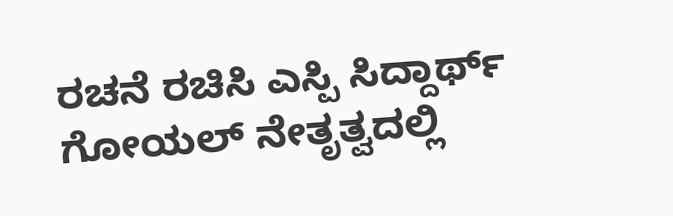ರಚನೆ ರಚಿಸಿ ಎಸ್ಪಿ ಸಿದ್ದಾರ್ಥ್ ಗೋಯಲ್ ನೇತೃತ್ವದಲ್ಲಿ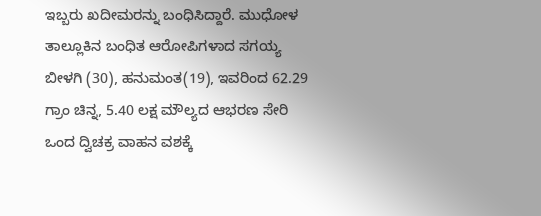ಇಬ್ಬರು ಖದೀಮರನ್ನು ಬಂಧಿಸಿದ್ದಾರೆ. ಮುಧೋಳ ತಾಲ್ಲೂಕಿನ ಬಂಧಿತ ಆರೋಪಿಗಳಾದ ಸಗಯ್ಯ ಬೀಳಗಿ (30), ಹನುಮಂತ(19), ಇವರಿಂದ 62.29 ಗ್ರಾಂ ಚಿನ್ನ, 5.40 ಲಕ್ಷ ಮೌಲ್ಯದ ಆಭರಣ ಸೇರಿ ಒಂದ ದ್ವಿಚಕ್ರ ವಾಹನ ವಶಕ್ಕೆ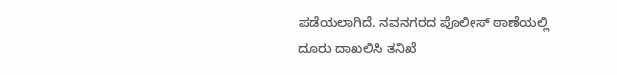ಪಡೆಯಲಾಗಿದೆ. ನವನಗರದ ಪೊಲೀಸ್ ಠಾಣೆಯಲ್ಲಿ ದೂರು ದಾಖಲಿಸಿ ತನಿಖೆ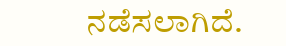ನಡೆಸಲಾಗಿದೆ.